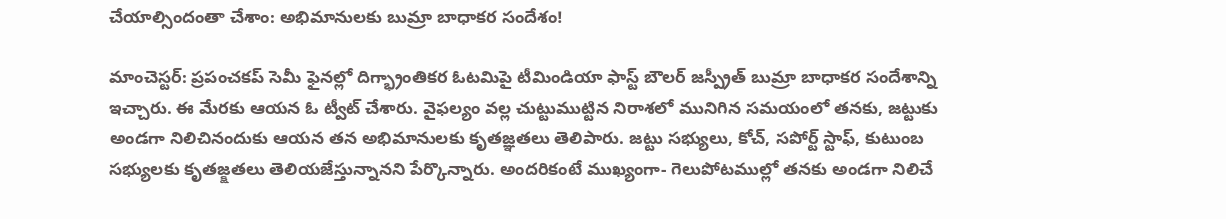చేయాల్సిందంతా చేశాం: అభిమానులకు బుమ్రా బాధాకర సందేశం!

మాంచెస్టర్: ప్రపంచకప్ సెమీ ఫైనల్లో దిగ్భ్రాంతికర ఓటమిపై టీమిండియా ఫాస్ట్ బౌలర్ జస్ప్రీత్ బుమ్రా బాధాకర సందేశాన్ని ఇచ్చారు. ఈ మేరకు ఆయన ఓ ట్వీట్ చేశారు. వైఫల్యం వల్ల చుట్టుముట్టిన నిరాశలో మునిగిన సమయంలో తనకు, జట్టుకు అండగా నిలిచినందుకు ఆయన తన అభిమానులకు కృతజ్ఞతలు తెలిపారు. జట్టు సభ్యులు, కోచ్, సపోర్ట్ స్టాఫ్, కుటుంబ సభ్యులకు కృతజ్క్షతలు తెలియజేస్తున్నానని పేర్కొన్నారు. అందరికంటే ముఖ్యంగా- గెలుపోటముల్లో తనకు అండగా నిలిచే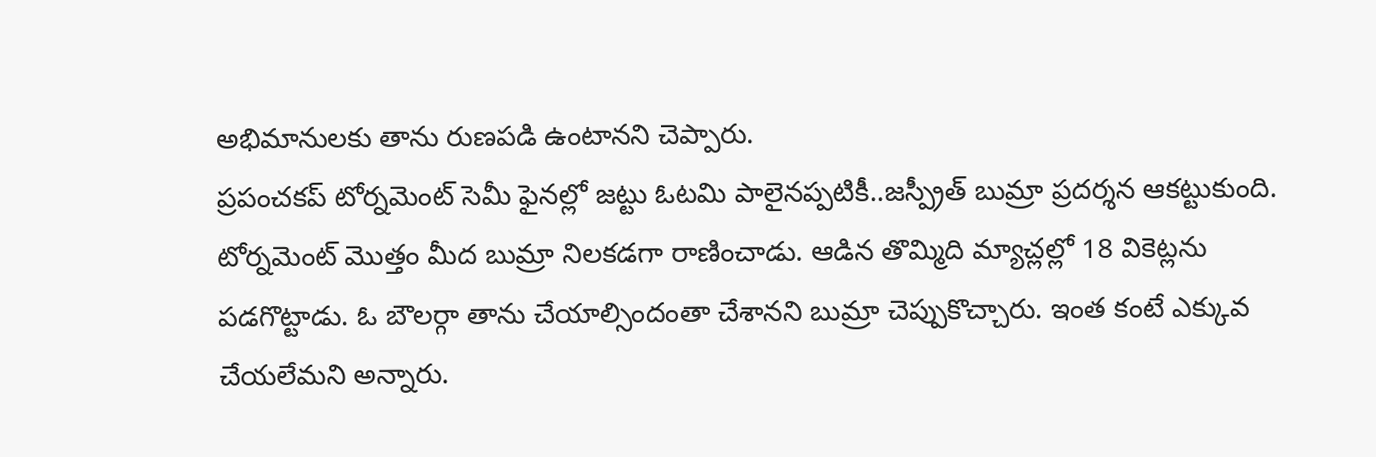అభిమానులకు తాను రుణపడి ఉంటానని చెప్పారు.
ప్రపంచకప్ టోర్నమెంట్ సెమీ ఫైనల్లో జట్టు ఓటమి పాలైనప్పటికీ..జస్ప్రీత్ బుమ్రా ప్రదర్శన ఆకట్టుకుంది. టోర్నమెంట్ మొత్తం మీద బుమ్రా నిలకడగా రాణించాడు. ఆడిన తొమ్మిది మ్యాచ్లల్లో 18 వికెట్లను పడగొట్టాడు. ఓ బౌలర్గా తాను చేయాల్సిందంతా చేశానని బుమ్రా చెప్పుకొచ్చారు. ఇంత కంటే ఎక్కువ చేయలేమని అన్నారు.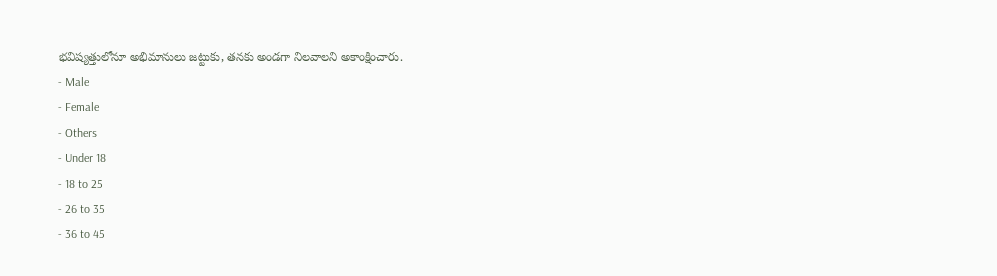భవిష్యత్తులోనూ అభిమానులు జట్టుకు, తనకు అండగా నిలవాలని అకాంక్షించారు.
- Male
- Female
- Others
- Under 18
- 18 to 25
- 26 to 35
- 36 to 45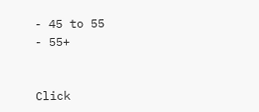- 45 to 55
- 55+


Click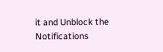it and Unblock the Notifications